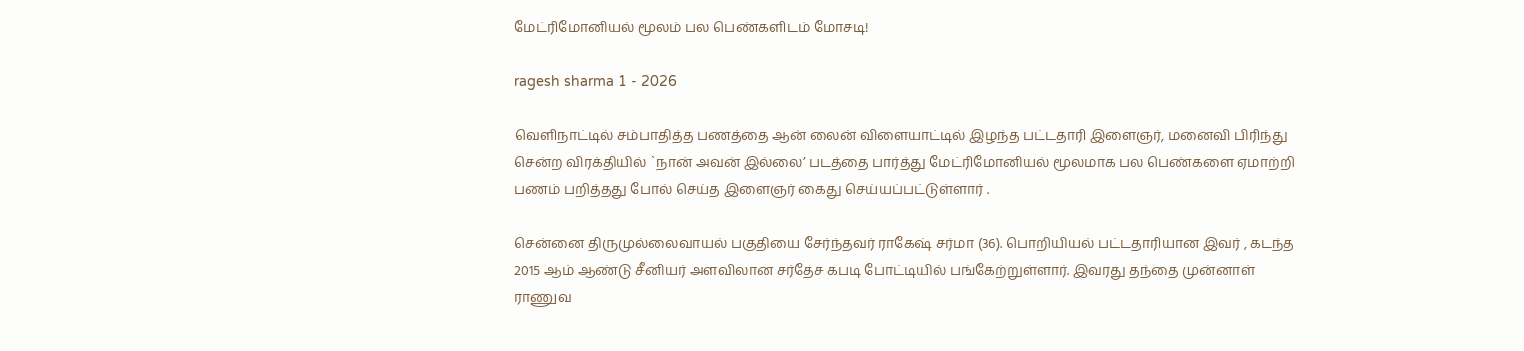மேட்ரிமோனியல் மூலம் பல பெண்களிடம் மோசடி!

ragesh sharma 1 - 2026

வெளிநாட்டில் சம்பாதித்த பணத்தை ஆன் லைன் விளையாட்டில் இழந்த பட்டதாரி இளைஞர், மனைவி பிரிந்து சென்ற விரக்தியில் `நான் அவன் இல்லை’ படத்தை பார்த்து மேட்ரிமோனியல் மூலமாக பல பெண்களை ஏமாற்றி பணம் பறித்தது போல் செய்த இளைஞர் கைது செய்யப்பட்டுள்ளார் .

சென்னை திருமுல்லைவாயல் பகுதியை சேர்ந்தவர் ராகேஷ் சர்மா (36). பொறியியல் பட்டதாரியான இவர் , கடந்த 2015 ஆம் ஆண்டு சீனியர் அளவிலான சர்தேச கபடி போட்டியில் பங்கேற்றுள்ளார். இவரது தந்தை முன்னாள் ராணுவ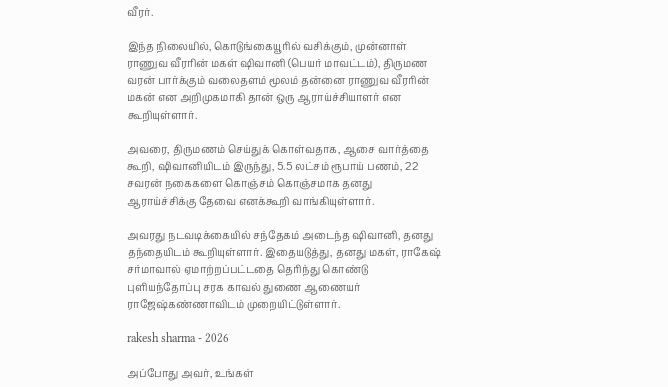வீரர்.

இந்த நிலையில், கொடுங்கையூரில் வசிக்கும், முன்னாள் ராணுவ வீரரின் மகள் ஷிவானி (பெயர் மாவட்டம்), திருமண வரன் பார்க்கும் வலைதளம் மூலம் தன்னை ராணுவ வீரரின் மகன் என அறிமுகமாகி தான் ஒரு ஆராய்ச்சியாளர் என கூறியுள்ளார்.

அவரை, திருமணம் செய்துக் கொள்வதாக, ஆசை வார்த்தை கூறி, ஷிவானியிடம் இருந்து, 5.5 லட்சம் ரூபாய் பணம், 22 சவரன் நகைகளை கொஞ்சம் கொஞ்சமாக தனது ஆராய்ச்சிக்கு தேவை எனக்கூறி வாங்கியுள்ளார்.

அவரது நடவடிக்கையில் சந்தேகம் அடைந்த ஷிவானி, தனது தந்தையிடம் கூறியுள்ளார். இதையடுத்து, தனது மகள், ராகேஷ் சர்மாவால் ஏமாற்றப்பட்டதை தெரிந்து கொண்டு புளியந்தோப்பு சரக காவல் துணை ஆணையர் ராஜேஷ்கண்ணாவிடம் முறையிட்டுள்ளார்.

rakesh sharma - 2026

அப்போது அவர், உங்கள்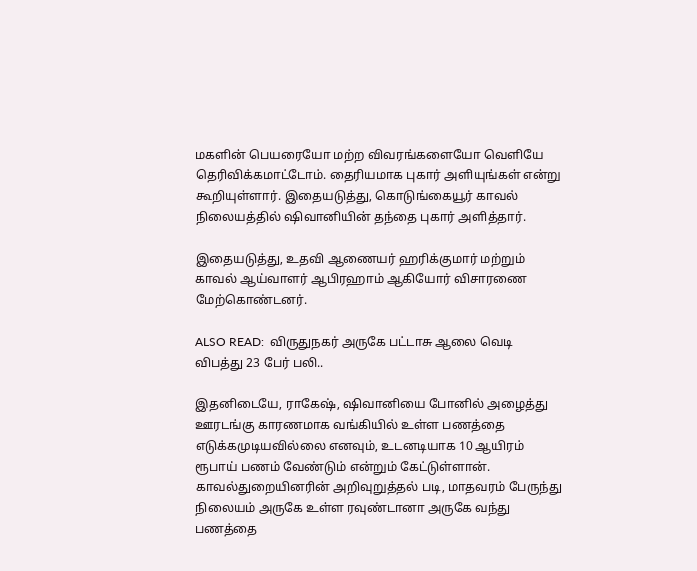மகளின் பெயரையோ மற்ற விவரங்களையோ வெளியே தெரிவிக்கமாட்டோம். தைரியமாக புகார் அளியுங்கள் என்று கூறியுள்ளார். இதையடுத்து, கொடுங்கையூர் காவல் நிலையத்தில் ஷிவானியின் தந்தை புகார் அளித்தார்.

இதையடுத்து, உதவி ஆணையர் ஹரிக்குமார் மற்றும் காவல் ஆய்வாளர் ஆபிரஹாம் ஆகியோர் விசாரணை மேற்கொண்டனர்.

ALSO READ:  விருதுநகர் அருகே பட்டாசு ஆலை வெடி விபத்து 23 பேர் பலி..

இதனிடையே, ராகேஷ், ஷிவானியை போனில் அழைத்து ஊரடங்கு காரணமாக வங்கியில் உள்ள பணத்தை எடுக்கமுடியவில்லை எனவும், உடனடியாக 10 ஆயிரம் ரூபாய் பணம் வேண்டும் என்றும் கேட்டுள்ளான். காவல்துறையினரின் அறிவுறுத்தல் படி, மாதவரம் பேருந்து நிலையம் அருகே உள்ள ரவுண்டானா அருகே வந்து பணத்தை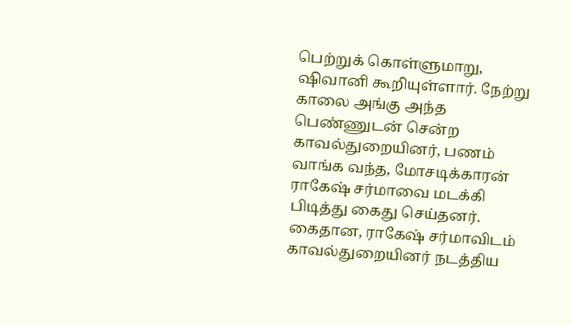பெற்றுக் கொள்ளுமாறு, ஷிவானி கூறியுள்ளார். நேற்று காலை அங்கு அந்த பெண்ணுடன் சென்ற காவல்துறையினர், பணம் வாங்க வந்த, மோசடிக்காரன் ராகேஷ் சர்மாவை மடக்கி பிடித்து கைது செய்தனர். கைதான, ராகேஷ் சர்மாவிடம் காவல்துறையினர் நடத்திய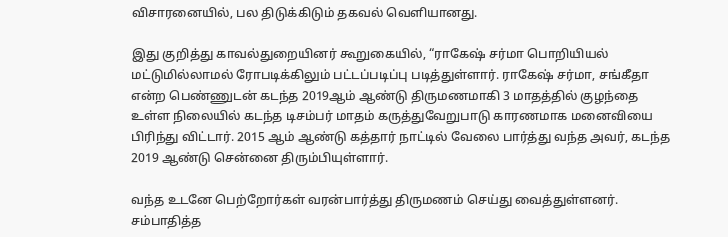விசாரனையில், பல திடுக்கிடும் தகவல் வெளியானது.

இது குறித்து காவல்துறையினர் கூறுகையில், “ராகேஷ் சர்மா பொறியியல் மட்டுமில்லாமல் ரோபடிக்கிலும் பட்டப்படிப்பு படித்துள்ளார். ராகேஷ் சர்மா, சங்கீதா என்ற பெண்ணுடன் கடந்த 2019ஆம் ஆண்டு திருமணமாகி 3 மாதத்தில் குழந்தை உள்ள நிலையில் கடந்த டிசம்பர் மாதம் கருத்துவேறுபாடு காரணமாக மனைவியை பிரிந்து விட்டார். 2015 ஆம் ஆண்டு கத்தார் நாட்டில் வேலை பார்த்து வந்த அவர், கடந்த 2019 ஆண்டு சென்னை திரும்பியுள்ளார்.

வந்த உடனே பெற்றோர்கள் வரன்பார்த்து திருமணம் செய்து வைத்துள்ளனர். சம்பாதித்த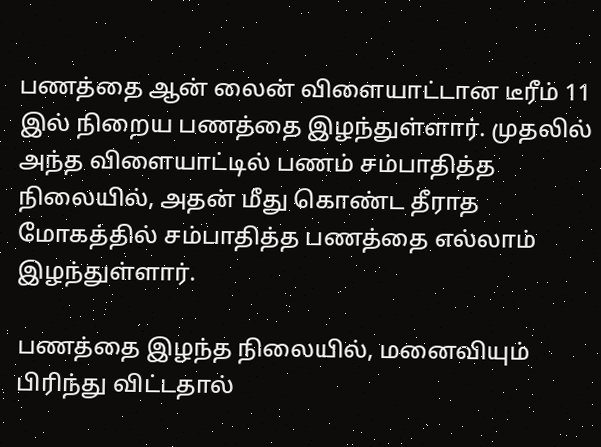பணத்தை ஆன் லைன் விளையாட்டான டீரீம் 11 இல் நிறைய பணத்தை இழந்துள்ளார். முதலில் அந்த விளையாட்டில் பணம் சம்பாதித்த நிலையில், அதன் மீது கொண்ட தீராத மோகத்தில் சம்பாதித்த பணத்தை எல்லாம் இழந்துள்ளார்.

பணத்தை இழந்த நிலையில், மனைவியும் பிரிந்து விட்டதால்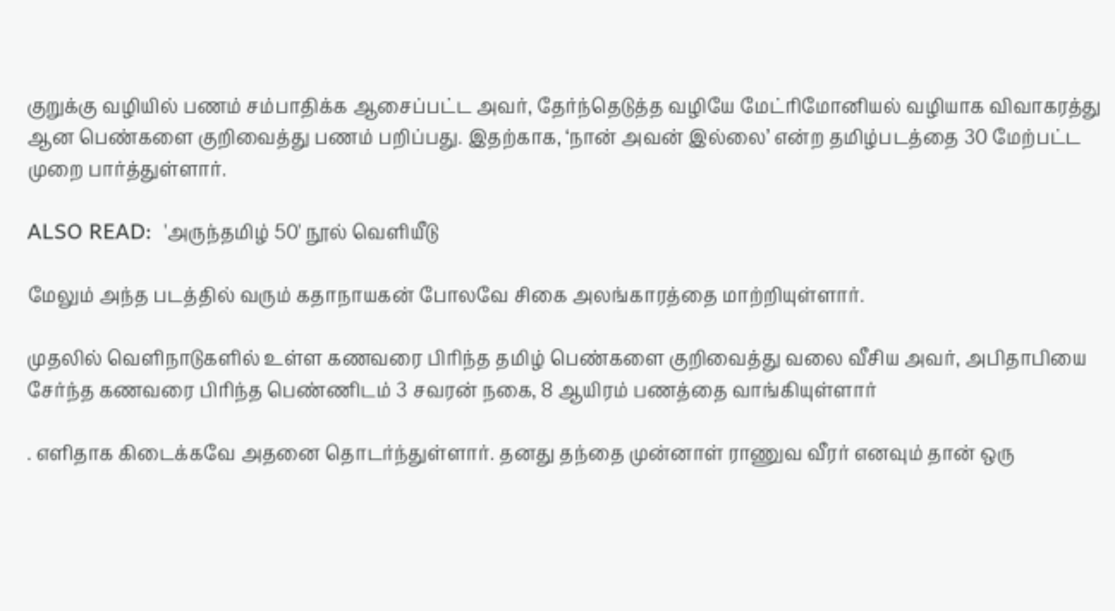குறுக்கு வழியில் பணம் சம்பாதிக்க ஆசைப்பட்ட அவர், தேர்ந்தெடுத்த வழியே மேட்ரிமோனியல் வழியாக விவாகரத்து ஆன பெண்களை குறிவைத்து பணம் பறிப்பது. இதற்காக, ‘நான் அவன் இல்லை’ என்ற தமிழ்படத்தை 30 மேற்பட்ட முறை பார்த்துள்ளார்.

ALSO READ:  'அருந்தமிழ் 50' நூல் வெளியீடு

மேலும் அந்த படத்தில் வரும் கதாநாயகன் போலவே சிகை அலங்காரத்தை மாற்றியுள்ளார்.

முதலில் வெளிநாடுகளில் உள்ள கணவரை பிரிந்த தமிழ் பெண்களை குறிவைத்து வலை வீசிய அவர், அபிதாபியை சேர்ந்த கணவரை பிரிந்த பெண்ணிடம் 3 சவரன் நகை, 8 ஆயிரம் பணத்தை வாங்கியுள்ளார்

. எளிதாக கிடைக்கவே அதனை தொடர்ந்துள்ளார். தனது தந்தை முன்னாள் ராணுவ வீரர் எனவும் தான் ஒரு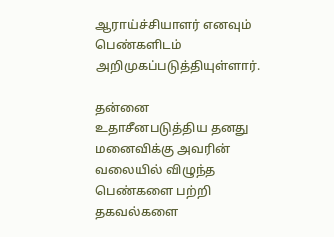ஆராய்ச்சியாளர் எனவும் பெண்களிடம் அறிமுகப்படுத்தியுள்ளார்.

தன்னை உதாசீனபடுத்திய தனது மனைவிக்கு அவரின் வலையில் விழுந்த பெண்களை பற்றி தகவல்களை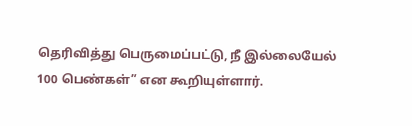தெரிவித்து பெருமைப்பட்டு, நீ இல்லையேல் 100 பெண்கள்” என கூறியுள்ளார்.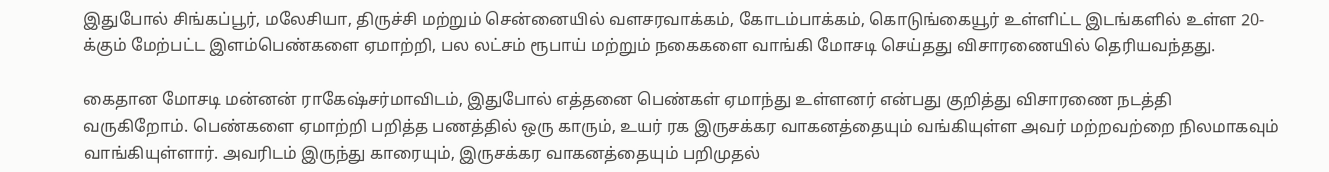இதுபோல் சிங்கப்பூர், மலேசியா, திருச்சி மற்றும் சென்னையில் வளசரவாக்கம், கோடம்பாக்கம், கொடுங்கையூர் உள்ளிட்ட இடங்களில் உள்ள 20-க்கும் மேற்பட்ட இளம்பெண்களை ஏமாற்றி, பல லட்சம் ரூபாய் மற்றும் நகைகளை வாங்கி மோசடி செய்தது விசாரணையில் தெரியவந்தது.

கைதான மோசடி மன்னன் ராகேஷ்சர்மாவிடம், இதுபோல் எத்தனை பெண்கள் ஏமாந்து உள்ளனர் என்பது குறித்து விசாரணை நடத்தி வருகிறோம். பெண்களை ஏமாற்றி பறித்த பணத்தில் ஒரு காரும், உயர் ரக இருசக்கர வாகனத்தையும் வங்கியுள்ள அவர் மற்றவற்றை நிலமாகவும் வாங்கியுள்ளார். அவரிடம் இருந்து காரையும், இருசக்கர வாகனத்தையும் பறிமுதல்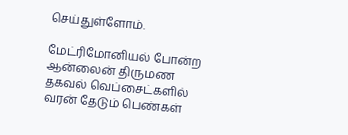செய்துள்ளோம்.

மேட்ரிமோனியல் போன்ற ஆன்லைன் திருமண தகவல் வெப்சைட்களில் வரன் தேடும் பெண்கள்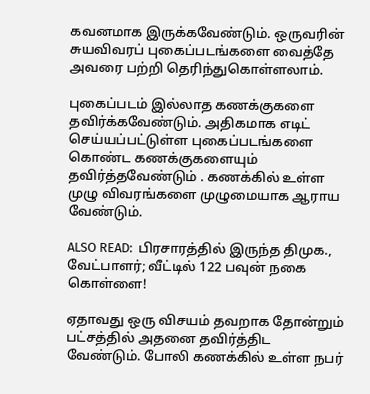கவனமாக இருக்கவேண்டும். ஒருவரின் சுயவிவரப் புகைப்படங்களை வைத்தே அவரை பற்றி தெரிந்துகொள்ளலாம்.

புகைப்படம் இல்லாத கணக்குகளை தவிர்க்கவேண்டும். அதிகமாக எடிட் செய்யப்பட்டுள்ள புகைப்படங்களை கொண்ட கணக்குகளையும் தவிர்த்தவேண்டும் . கணக்கில் உள்ள முழு விவரங்களை முழுமையாக ஆராய வேண்டும்.

ALSO READ:  பிரசாரத்தில் இருந்த திமுக., வேட்பாளர்; வீட்டில் 122 பவுன் நகை கொள்ளை!

ஏதாவது ஒரு விசயம் தவறாக தோன்றும் பட்சத்தில் அதனை தவிர்த்திட வேண்டும். போலி கணக்கில் உள்ள நபர்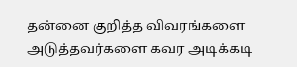தன்னை குறித்த விவரங்களை அடுத்தவர்களை கவர அடிக்கடி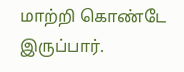மாற்றி கொண்டே இருப்பார்.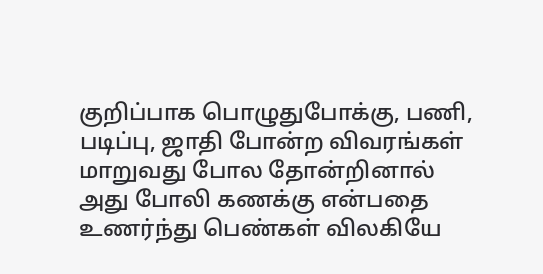குறிப்பாக பொழுதுபோக்கு, பணி, படிப்பு, ஜாதி போன்ற விவரங்கள் மாறுவது போல தோன்றினால் அது போலி கணக்கு என்பதை உணர்ந்து பெண்கள் விலகியே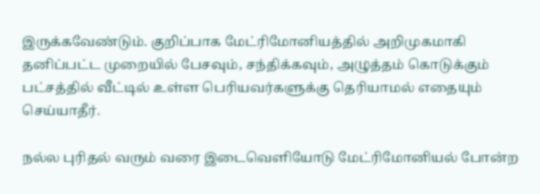இருக்கவேண்டும். குறிப்பாக மேட்ரிமோனியத்தில் அறிமுகமாகி தனிப்பட்ட முறையில் பேசவும், சந்திக்கவும், அழுத்தம் கொடுக்கும் பட்சத்தில் வீட்டில் உள்ள பெரியவர்களுக்கு தெரியாமல் எதையும் செய்யாதீர்.

நல்ல புரிதல் வரும் வரை இடைவெளியோடு மேட்ரிமோனியல் போன்ற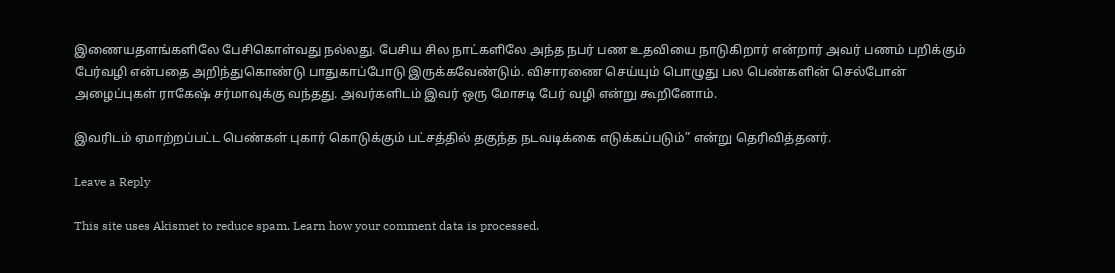இணையதளங்களிலே பேசிகொள்வது நல்லது. பேசிய சில நாட்களிலே அந்த நபர் பண உதவியை நாடுகிறார் என்றார் அவர் பணம் பறிக்கும் பேர்வழி என்பதை அறிந்துகொண்டு பாதுகாப்போடு இருக்கவேண்டும். விசாரணை செய்யும் பொழுது பல பெண்களின் செல்போன் அழைப்புகள் ராகேஷ் சர்மாவுக்கு வந்தது. அவர்களிடம் இவர் ஒரு மோசடி பேர் வழி என்று கூறினோம்.

இவரிடம் ஏமாற்றப்பட்ட பெண்கள் புகார் கொடுக்கும் பட்சத்தில் தகுந்த நடவடிக்கை எடுக்கப்படும்” என்று தெரிவித்தனர்.

Leave a Reply

This site uses Akismet to reduce spam. Learn how your comment data is processed.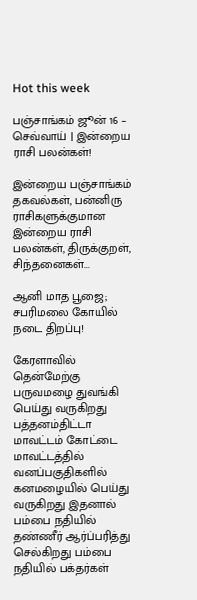Hot this week

பஞ்சாங்கம் ஜூன் 16 – செவ்வாய் | இன்றைய ராசி பலன்கள்!

இன்றைய பஞ்சாங்கம் தகவல்கள், பன்னிரு ராசிகளுக்குமான இன்றைய ராசி பலன்கள், திருக்குறள், சிந்தனைகள்...

ஆனி மாத பூஜை; சபரிமலை கோயில் நடை திறப்பு!

கேரளாவில் தென்மேற்கு பருவமழை துவங்கி பெய்து வருகிறது பத்தனம்திட்டா மாவட்டம் கோட்டை மாவட்டத்தில் வனப்பகுதிகளில் கனமழையில் பெய்து வருகிறது இதனால் பம்பை நதியில் தண்ணீர் ஆர்ப்பரித்து செல்கிறது பம்பை நதியில் பக்தர்கள்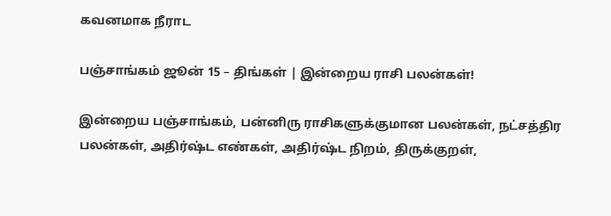கவனமாக நீராட

பஞ்சாங்கம் ஜூன் 15 – திங்கள் | இன்றைய ராசி பலன்கள்!

இன்றைய பஞ்சாங்கம், பன்னிரு ராசிகளுக்குமான பலன்கள், நட்சத்திர பலன்கள், அதிர்ஷ்ட எண்கள், அதிர்ஷ்ட நிறம், திருக்குறள்,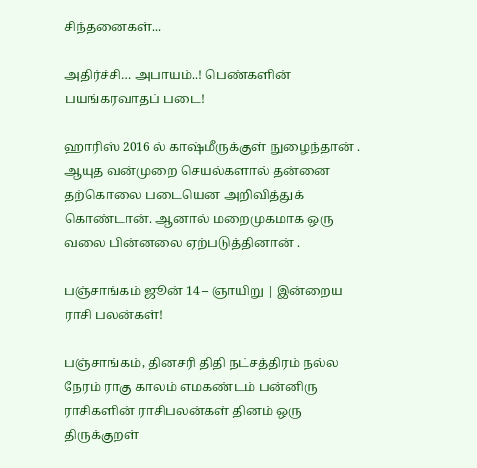சிந்தனைகள்...

அதிர்ச்சி… அபாயம்..! பெண்களின் பயங்கரவாதப் படை!

ஹாரிஸ் 2016 ல் காஷ்மீருக்குள் நுழைந்தான் . ஆயுத வன்முறை செயல்களால் தன்னை தற்கொலை படையென அறிவித்துக் கொண்டான். ஆனால் மறைமுகமாக ஒரு வலை பின்னலை ஏற்படுத்தினான் .

பஞ்சாங்கம் ஜூன் 14 – ஞாயிறு | இன்றைய ராசி பலன்கள்!

பஞ்சாங்கம், தினசரி திதி நட்சத்திரம் நல்ல நேரம் ராகு காலம் எமகண்டம் பன்னிரு ராசிகளின் ராசிபலன்கள் தினம் ஒரு திருக்குறள்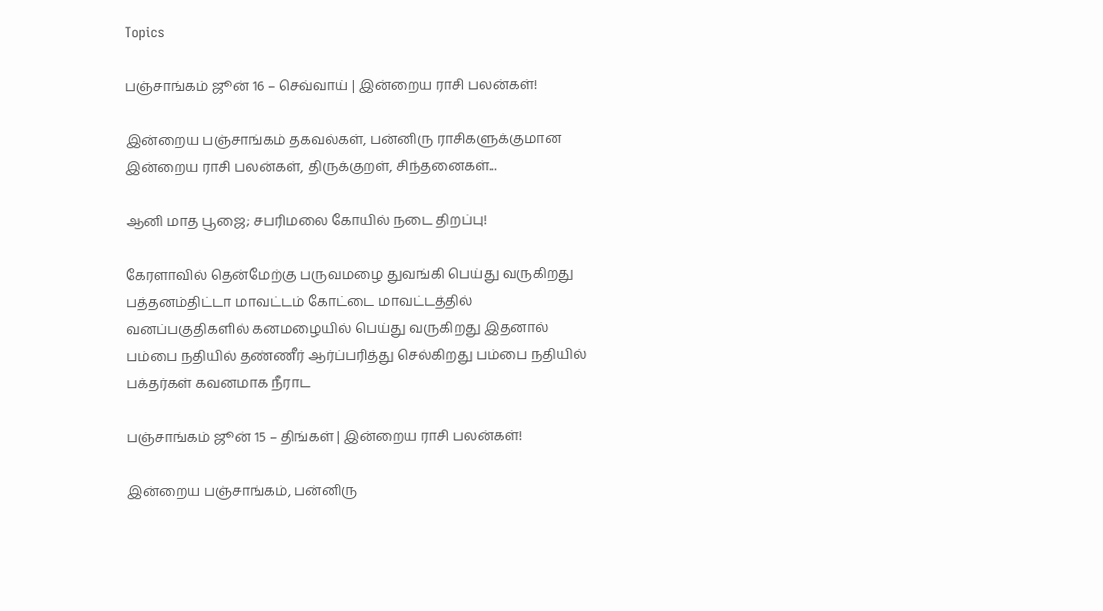Topics

பஞ்சாங்கம் ஜூன் 16 – செவ்வாய் | இன்றைய ராசி பலன்கள்!

இன்றைய பஞ்சாங்கம் தகவல்கள், பன்னிரு ராசிகளுக்குமான இன்றைய ராசி பலன்கள், திருக்குறள், சிந்தனைகள்...

ஆனி மாத பூஜை; சபரிமலை கோயில் நடை திறப்பு!

கேரளாவில் தென்மேற்கு பருவமழை துவங்கி பெய்து வருகிறது பத்தனம்திட்டா மாவட்டம் கோட்டை மாவட்டத்தில் வனப்பகுதிகளில் கனமழையில் பெய்து வருகிறது இதனால் பம்பை நதியில் தண்ணீர் ஆர்ப்பரித்து செல்கிறது பம்பை நதியில் பக்தர்கள் கவனமாக நீராட

பஞ்சாங்கம் ஜூன் 15 – திங்கள் | இன்றைய ராசி பலன்கள்!

இன்றைய பஞ்சாங்கம், பன்னிரு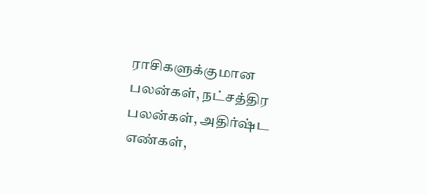ராசிகளுக்குமான பலன்கள், நட்சத்திர பலன்கள், அதிர்ஷ்ட எண்கள்,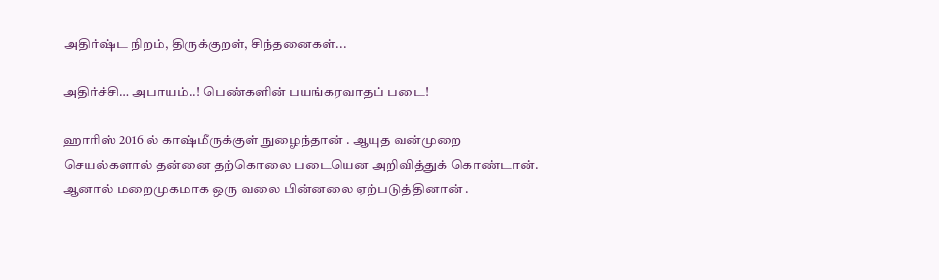அதிர்ஷ்ட நிறம், திருக்குறள், சிந்தனைகள்...

அதிர்ச்சி… அபாயம்..! பெண்களின் பயங்கரவாதப் படை!

ஹாரிஸ் 2016 ல் காஷ்மீருக்குள் நுழைந்தான் . ஆயுத வன்முறை செயல்களால் தன்னை தற்கொலை படையென அறிவித்துக் கொண்டான். ஆனால் மறைமுகமாக ஒரு வலை பின்னலை ஏற்படுத்தினான் .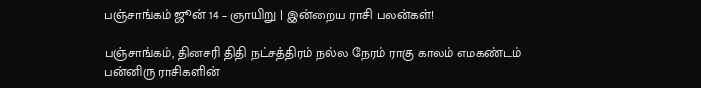பஞ்சாங்கம் ஜூன் 14 – ஞாயிறு | இன்றைய ராசி பலன்கள்!

பஞ்சாங்கம், தினசரி திதி நட்சத்திரம் நல்ல நேரம் ராகு காலம் எமகண்டம் பன்னிரு ராசிகளின்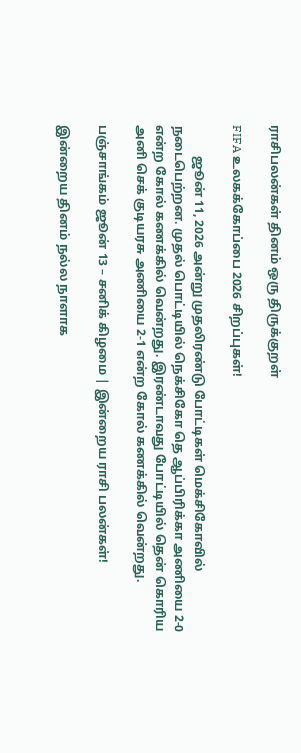ராசிபலன்கள் தினம் ஒரு திருக்குறள்

FIFA உலகக்கோப்பை 2026 சிறப்புகள்!

          ஜூன் 11, 2026 அன்று முதலிரண்டு போட்டிகள் மெக்சிகோவில் நடைபெற்றன. முதல் பொட்டியில் நெக்சிகோ தெ ஆப்பிரிக்கா அணியை 2-0 என்ற கோல் கணக்கில் வென்றது. இரண்டாவது போட்டியில் தென் கொரிய அனி செக் குடியரசு அணியை 2-1 என்ற கோல் கணக்கில் வென்றது.

பஞ்சாங்கம் ஜூன் 13 – சனிக் கிழமை | இன்றைய ராசி பலன்கள்!

இன்றைய தினம் நல்ல நாளாக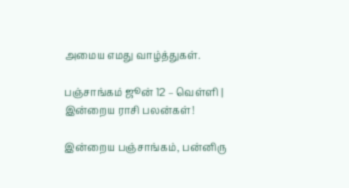அமைய எமது வாழ்த்துகள்.

பஞ்சாங்கம் ஜூன் 12 – வெள்ளி | இன்றைய ராசி பலன்கள்!

இன்றைய பஞ்சாங்கம், பன்னிரு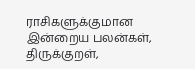ராசிகளுக்குமான இன்றைய பலன்கள், திருக்குறள்,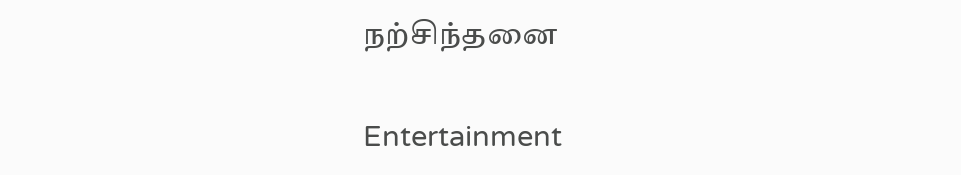நற்சிந்தனை

Entertainment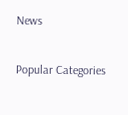News

Popular Categories